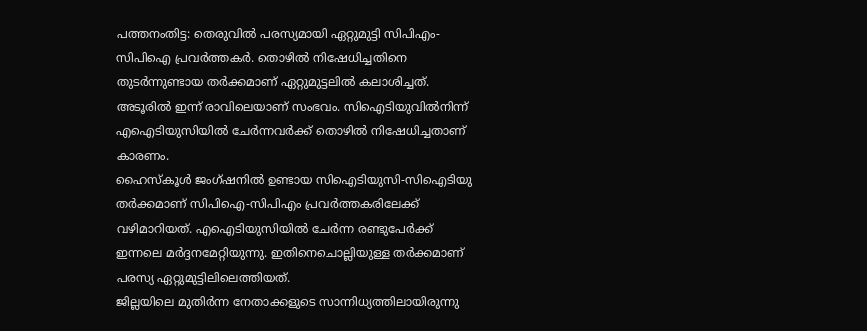പത്തനംതിട്ട: തെരുവിൽ പരസ്യമായി ഏറ്റുമുട്ടി സിപിഎം-സിപിഐ പ്രവർത്തകർ. തൊഴിൽ നിഷേധിച്ചതിനെ തുടർന്നുണ്ടായ തർക്കമാണ് ഏറ്റുമുട്ടലിൽ കലാശിച്ചത്. അടൂരിൽ ഇന്ന് രാവിലെയാണ് സംഭവം. സിഐടിയുവിൽനിന്ന് എഐടിയുസിയിൽ ചേർന്നവർക്ക് തൊഴിൽ നിഷേധിച്ചതാണ് കാരണം.
ഹൈസ്കൂൾ ജംഗ്ഷനിൽ ഉണ്ടായ സിഐടിയുസി-സിഐടിയു തർക്കമാണ് സിപിഐ-സിപിഎം പ്രവർത്തകരിലേക്ക് വഴിമാറിയത്. എഐടിയുസിയിൽ ചേർന്ന രണ്ടുപേർക്ക് ഇന്നലെ മർദ്ദനമേറ്റിയുന്നു. ഇതിനെചൊല്ലിയുള്ള തർക്കമാണ് പരസ്യ ഏറ്റുമുട്ടിലിലെത്തിയത്.
ജില്ലയിലെ മുതിർന്ന നേതാക്കളുടെ സാന്നിധ്യത്തിലായിരുന്നു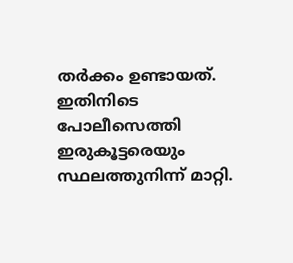തർക്കം ഉണ്ടായത്. ഇതിനിടെ പോലീസെത്തി ഇരുകൂട്ടരെയും സ്ഥലത്തുനിന്ന് മാറ്റി.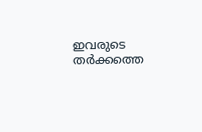ഇവരുടെ തർക്കത്തെ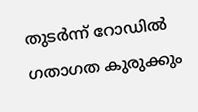തുടർന്ന് റോഡിൽ ഗതാഗത കുരുക്കും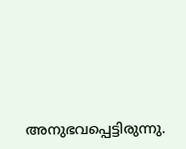അനുഭവപ്പെട്ടിരുന്നു.